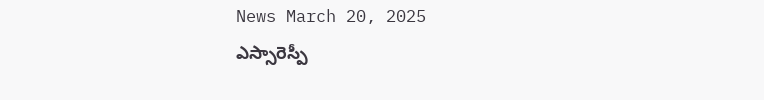News March 20, 2025
ఎస్సారెస్పీ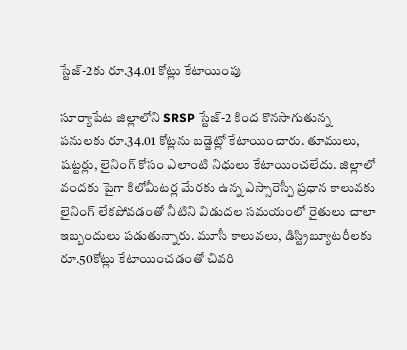స్టేజ్-2కు రూ.34.01 కోట్లు కేటాయింపు

సూర్యాపేట జిల్లాలోని SRSP స్టేజ్-2 కింద కొనసాగుతున్న పనులకు రూ.34.01 కోట్లను బడ్జెట్లో కేటాయించారు. తూములు, షట్టర్లు, లైనింగ్ కోసం ఎలాంటి నిధులు కేటాయించలేదు. జిల్లాలో వందకు పైగా కిలోమీటర్ల మేరకు ఉన్న ఎస్సారెస్పీ ప్రధాన కాలువకు లైనింగ్ లేకపోవడంతో నీటిని విడుదల సమయంలో రైతులు చాలా ఇబ్బందులు పడుతున్నారు. మూసీ కాలువలు, డిస్ట్రిబ్యూటరీలకు రూ.50కోట్లు కేటాయించడంతో చివరి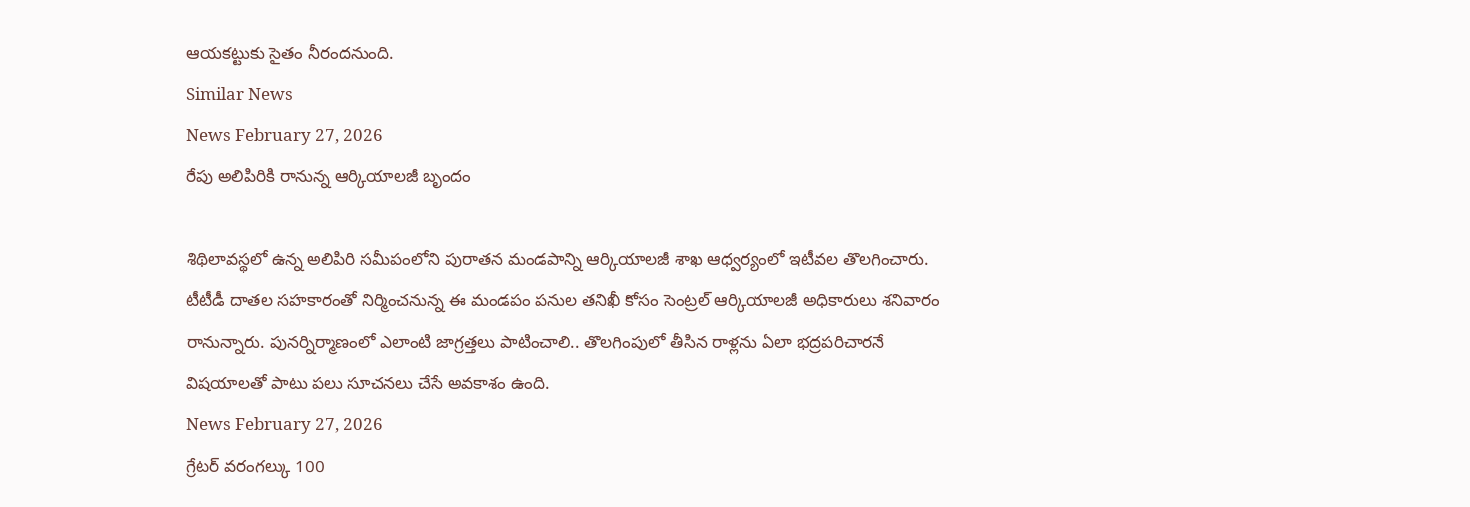ఆయకట్టుకు సైతం నీరందనుంది.
Similar News
News February 27, 2026
రేపు అలిపిరికి రానున్న ఆర్కియాలజీ బృందం

శిథిలావస్థలో ఉన్న అలిపిరి సమీపంలోని పురాతన మండపాన్ని ఆర్కియాలజీ శాఖ ఆధ్వర్యంలో ఇటీవల తొలగించారు. టీటీడీ దాతల సహకారంతో నిర్మించనున్న ఈ మండపం పనుల తనిఖీ కోసం సెంట్రల్ ఆర్కియాలజీ అధికారులు శనివారం రానున్నారు. పునర్నిర్మాణంలో ఎలాంటి జాగ్రత్తలు పాటించాలి.. తొలగింపులో తీసిన రాళ్లను ఏలా భద్రపరిచారనే విషయాలతో పాటు పలు సూచనలు చేసే అవకాశం ఉంది.
News February 27, 2026
గ్రేటర్ వరంగల్కు 100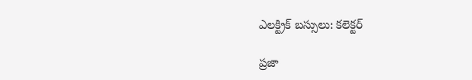ఎలక్ట్రిక్ బస్సులు: కలెక్టర్

ప్రజా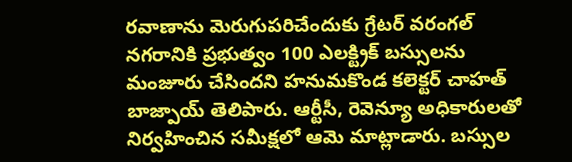రవాణాను మెరుగుపరిచేందుకు గ్రేటర్ వరంగల్ నగరానికి ప్రభుత్వం 100 ఎలక్ట్రిక్ బస్సులను మంజూరు చేసిందని హనుమకొండ కలెక్టర్ చాహత్ బాజ్పాయ్ తెలిపారు. ఆర్టీసీ, రెవెన్యూ అధికారులతో నిర్వహించిన సమీక్షలో ఆమె మాట్లాడారు. బస్సుల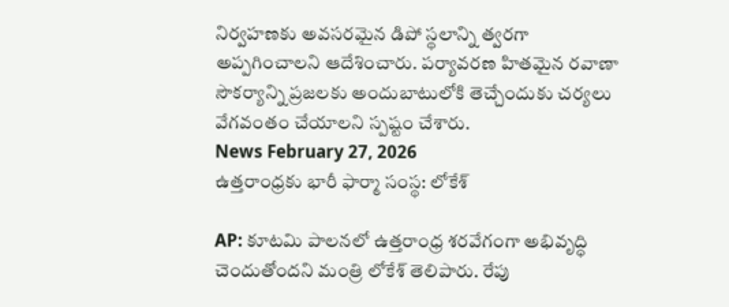నిర్వహణకు అవసరమైన డిపో స్థలాన్ని త్వరగా అప్పగించాలని ఆదేశించారు. పర్యావరణ హితమైన రవాణా సౌకర్యాన్ని ప్రజలకు అందుబాటులోకి తెచ్చేందుకు చర్యలు వేగవంతం చేయాలని స్పష్టం చేశారు.
News February 27, 2026
ఉత్తరాంధ్రకు భారీ ఫార్మా సంస్థ: లోకేశ్

AP: కూటమి పాలనలో ఉత్తరాంధ్ర శరవేగంగా అభివృద్ధి చెందుతోందని మంత్రి లోకేశ్ తెలిపారు. రేపు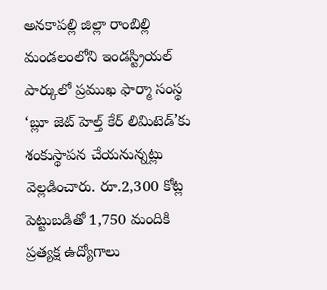అనకాపల్లి జిల్లా రాంబిల్లి మండలంలోని ఇండస్ట్రియల్ పార్కులో ప్రముఖ ఫార్మా సంస్థ ‘బ్లూ జెట్ హెల్త్ కేర్ లిమిటెడ్’కు శంకుస్థాపన చేయనున్నట్లు వెల్లడించారు. రూ.2,300 కోట్ల పెట్టుబడితో 1,750 మందికి ప్రత్యక్ష ఉద్యోగాలు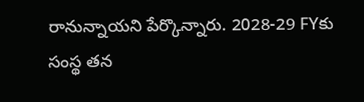రానున్నాయని పేర్కొన్నారు. 2028-29 FYకు సంస్థ తన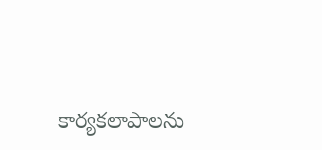కార్యకలాపాలను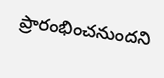ప్రారంభించనుందని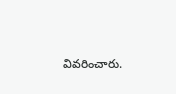వివరించారు.